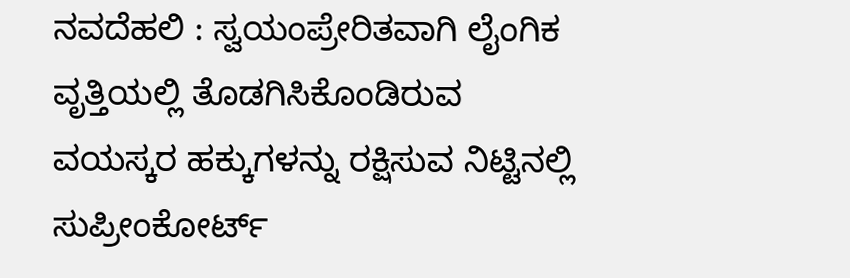ನವದೆಹಲಿ : ಸ್ವಯಂಪ್ರೇರಿತವಾಗಿ ಲೈಂಗಿಕ ವೃತ್ತಿಯಲ್ಲಿ ತೊಡಗಿಸಿಕೊಂಡಿರುವ ವಯಸ್ಕರ ಹಕ್ಕುಗಳನ್ನು ರಕ್ಷಿಸುವ ನಿಟ್ಟಿನಲ್ಲಿ ಸುಪ್ರೀಂಕೋರ್ಟ್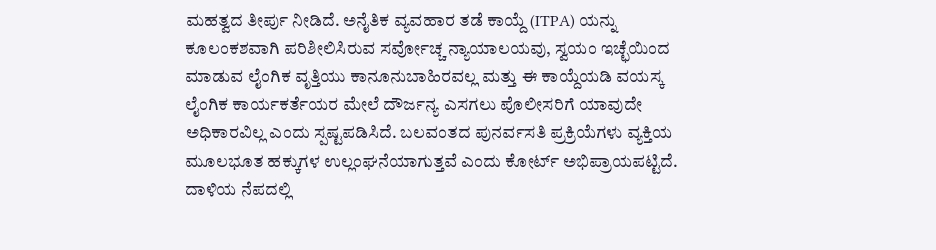ಮಹತ್ವದ ತೀರ್ಪು ನೀಡಿದೆ. ಅನೈತಿಕ ವ್ಯವಹಾರ ತಡೆ ಕಾಯ್ದೆ (ITPA) ಯನ್ನು ಕೂಲಂಕಶವಾಗಿ ಪರಿಶೀಲಿಸಿರುವ ಸರ್ವೋಚ್ಚ ನ್ಯಾಯಾಲಯವು, ಸ್ವಯಂ ಇಚ್ಛೆಯಿಂದ ಮಾಡುವ ಲೈಂಗಿಕ ವೃತ್ತಿಯು ಕಾನೂನುಬಾಹಿರವಲ್ಲ ಮತ್ತು ಈ ಕಾಯ್ದೆಯಡಿ ವಯಸ್ಕ ಲೈಂಗಿಕ ಕಾರ್ಯಕರ್ತೆಯರ ಮೇಲೆ ದೌರ್ಜನ್ಯ ಎಸಗಲು ಪೊಲೀಸರಿಗೆ ಯಾವುದೇ ಅಧಿಕಾರವಿಲ್ಲ ಎಂದು ಸ್ಪಷ್ಟಪಡಿಸಿದೆ. ಬಲವಂತದ ಪುನರ್ವಸತಿ ಪ್ರಕ್ರಿಯೆಗಳು ವ್ಯಕ್ತಿಯ ಮೂಲಭೂತ ಹಕ್ಕುಗಳ ಉಲ್ಲಂಘನೆಯಾಗುತ್ತವೆ ಎಂದು ಕೋರ್ಟ್ ಅಭಿಪ್ರಾಯಪಟ್ಟಿದೆ.
ದಾಳಿಯ ನೆಪದಲ್ಲಿ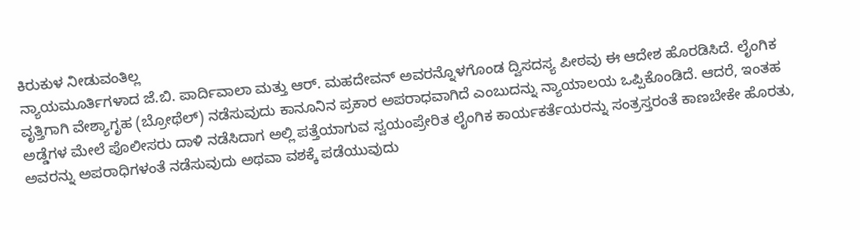ಕಿರುಕುಳ ನೀಡುವಂತಿಲ್ಲ
ನ್ಯಾಯಮೂರ್ತಿಗಳಾದ ಜೆ.ಬಿ. ಪಾರ್ದಿವಾಲಾ ಮತ್ತು ಆರ್. ಮಹದೇವನ್ ಅವರನ್ನೊಳಗೊಂಡ ದ್ವಿಸದಸ್ಯ ಪೀಠವು ಈ ಆದೇಶ ಹೊರಡಿಸಿದೆ. ಲೈಂಗಿಕ ವೃತ್ತಿಗಾಗಿ ವೇಶ್ಯಾಗೃಹ (ಬ್ರೋಥೆಲ್) ನಡೆಸುವುದು ಕಾನೂನಿನ ಪ್ರಕಾರ ಅಪರಾಧವಾಗಿದೆ ಎಂಬುದನ್ನು ನ್ಯಾಯಾಲಯ ಒಪ್ಪಿಕೊಂಡಿದೆ. ಆದರೆ, ಇಂತಹ ಅಡ್ಡೆಗಳ ಮೇಲೆ ಪೊಲೀಸರು ದಾಳಿ ನಡೆಸಿದಾಗ ಅಲ್ಲಿ ಪತ್ತೆಯಾಗುವ ಸ್ವಯಂಪ್ರೇರಿತ ಲೈಂಗಿಕ ಕಾರ್ಯಕರ್ತೆಯರನ್ನು ಸಂತ್ರಸ್ತರಂತೆ ಕಾಣಬೇಕೇ ಹೊರತು, ಅವರನ್ನು ಅಪರಾಧಿಗಳಂತೆ ನಡೆಸುವುದು ಅಥವಾ ವಶಕ್ಕೆ ಪಡೆಯುವುದು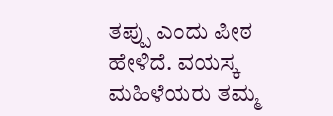ತಪ್ಪು ಎಂದು ಪೀಠ ಹೇಳಿದೆ. ವಯಸ್ಕ ಮಹಿಳೆಯರು ತಮ್ಮ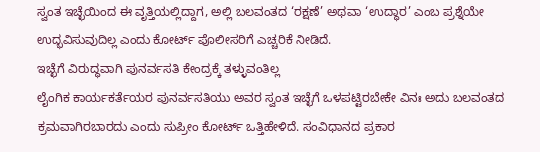ಸ್ವಂತ ಇಚ್ಛೆಯಿಂದ ಈ ವೃತ್ತಿಯಲ್ಲಿದ್ದಾಗ, ಅಲ್ಲಿ ಬಲವಂತದ ‘ರಕ್ಷಣೆ’ ಅಥವಾ ‘ಉದ್ಧಾರ’ ಎಂಬ ಪ್ರಶ್ನೆಯೇ ಉದ್ಭವಿಸುವುದಿಲ್ಲ ಎಂದು ಕೋರ್ಟ್ ಪೊಲೀಸರಿಗೆ ಎಚ್ಚರಿಕೆ ನೀಡಿದೆ.
ಇಚ್ಛೆಗೆ ವಿರುದ್ಧವಾಗಿ ಪುನರ್ವಸತಿ ಕೇಂದ್ರಕ್ಕೆ ತಳ್ಳುವಂತಿಲ್ಲ
ಲೈಂಗಿಕ ಕಾರ್ಯಕರ್ತೆಯರ ಪುನರ್ವಸತಿಯು ಅವರ ಸ್ವಂತ ಇಚ್ಛೆಗೆ ಒಳಪಟ್ಟಿರಬೇಕೇ ವಿನಃ ಅದು ಬಲವಂತದ ಕ್ರಮವಾಗಿರಬಾರದು ಎಂದು ಸುಪ್ರೀಂ ಕೋರ್ಟ್ ಒತ್ತಿಹೇಳಿದೆ. ಸಂವಿಧಾನದ ಪ್ರಕಾರ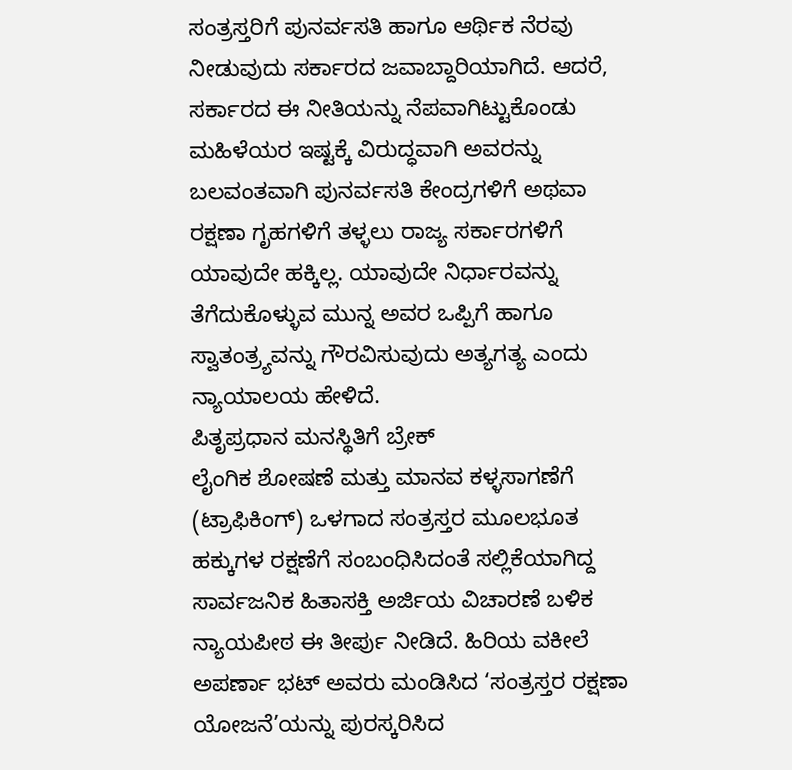ಸಂತ್ರಸ್ತರಿಗೆ ಪುನರ್ವಸತಿ ಹಾಗೂ ಆರ್ಥಿಕ ನೆರವು ನೀಡುವುದು ಸರ್ಕಾರದ ಜವಾಬ್ದಾರಿಯಾಗಿದೆ. ಆದರೆ, ಸರ್ಕಾರದ ಈ ನೀತಿಯನ್ನು ನೆಪವಾಗಿಟ್ಟುಕೊಂಡು ಮಹಿಳೆಯರ ಇಷ್ಟಕ್ಕೆ ವಿರುದ್ಧವಾಗಿ ಅವರನ್ನು ಬಲವಂತವಾಗಿ ಪುನರ್ವಸತಿ ಕೇಂದ್ರಗಳಿಗೆ ಅಥವಾ ರಕ್ಷಣಾ ಗೃಹಗಳಿಗೆ ತಳ್ಳಲು ರಾಜ್ಯ ಸರ್ಕಾರಗಳಿಗೆ ಯಾವುದೇ ಹಕ್ಕಿಲ್ಲ. ಯಾವುದೇ ನಿರ್ಧಾರವನ್ನು ತೆಗೆದುಕೊಳ್ಳುವ ಮುನ್ನ ಅವರ ಒಪ್ಪಿಗೆ ಹಾಗೂ ಸ್ವಾತಂತ್ರ್ಯವನ್ನು ಗೌರವಿಸುವುದು ಅತ್ಯಗತ್ಯ ಎಂದು ನ್ಯಾಯಾಲಯ ಹೇಳಿದೆ.
ಪಿತೃಪ್ರಧಾನ ಮನಸ್ಥಿತಿಗೆ ಬ್ರೇಕ್
ಲೈಂಗಿಕ ಶೋಷಣೆ ಮತ್ತು ಮಾನವ ಕಳ್ಳಸಾಗಣೆಗೆ (ಟ್ರಾಫಿಕಿಂಗ್) ಒಳಗಾದ ಸಂತ್ರಸ್ತರ ಮೂಲಭೂತ ಹಕ್ಕುಗಳ ರಕ್ಷಣೆಗೆ ಸಂಬಂಧಿಸಿದಂತೆ ಸಲ್ಲಿಕೆಯಾಗಿದ್ದ ಸಾರ್ವಜನಿಕ ಹಿತಾಸಕ್ತಿ ಅರ್ಜಿಯ ವಿಚಾರಣೆ ಬಳಿಕ ನ್ಯಾಯಪೀಠ ಈ ತೀರ್ಪು ನೀಡಿದೆ. ಹಿರಿಯ ವಕೀಲೆ ಅಪರ್ಣಾ ಭಟ್ ಅವರು ಮಂಡಿಸಿದ ‘ಸಂತ್ರಸ್ತರ ರಕ್ಷಣಾ ಯೋಜನೆ’ಯನ್ನು ಪುರಸ್ಕರಿಸಿದ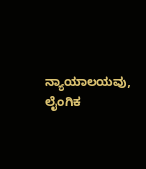ನ್ಯಾಯಾಲಯವು, ಲೈಂಗಿಕ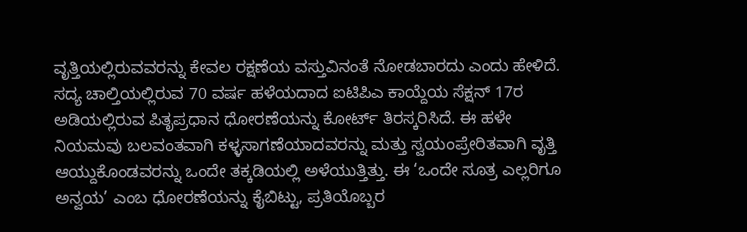ವೃತ್ತಿಯಲ್ಲಿರುವವರನ್ನು ಕೇವಲ ರಕ್ಷಣೆಯ ವಸ್ತುವಿನಂತೆ ನೋಡಬಾರದು ಎಂದು ಹೇಳಿದೆ. ಸದ್ಯ ಚಾಲ್ತಿಯಲ್ಲಿರುವ 70 ವರ್ಷ ಹಳೆಯದಾದ ಐಟಿಪಿಎ ಕಾಯ್ದೆಯ ಸೆಕ್ಷನ್ 17ರ ಅಡಿಯಲ್ಲಿರುವ ಪಿತೃಪ್ರಧಾನ ಧೋರಣೆಯನ್ನು ಕೋರ್ಟ್ ತಿರಸ್ಕರಿಸಿದೆ. ಈ ಹಳೇ ನಿಯಮವು ಬಲವಂತವಾಗಿ ಕಳ್ಳಸಾಗಣೆಯಾದವರನ್ನು ಮತ್ತು ಸ್ವಯಂಪ್ರೇರಿತವಾಗಿ ವೃತ್ತಿ ಆಯ್ದುಕೊಂಡವರನ್ನು ಒಂದೇ ತಕ್ಕಡಿಯಲ್ಲಿ ಅಳೆಯುತ್ತಿತ್ತು. ಈ ‘ಒಂದೇ ಸೂತ್ರ ಎಲ್ಲರಿಗೂ ಅನ್ವಯ’ ಎಂಬ ಧೋರಣೆಯನ್ನು ಕೈಬಿಟ್ಟು, ಪ್ರತಿಯೊಬ್ಬರ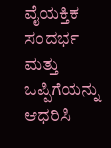ವೈಯಕ್ತಿಕ ಸಂದರ್ಭ ಮತ್ತು ಒಪ್ಪಿಗೆಯನ್ನು ಆಧರಿಸಿ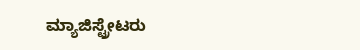ಮ್ಯಾಜಿಸ್ಟ್ರೇಟರು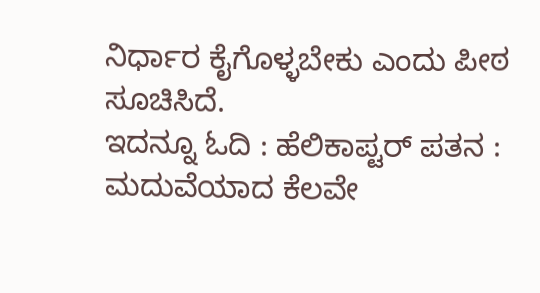ನಿರ್ಧಾರ ಕೈಗೊಳ್ಳಬೇಕು ಎಂದು ಪೀಠ ಸೂಚಿಸಿದೆ.
ಇದನ್ನೂ ಓದಿ : ಹೆಲಿಕಾಪ್ಟರ್ ಪತನ : ಮದುವೆಯಾದ ಕೆಲವೇ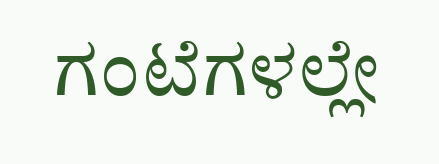ಗಂಟೆಗಳಲ್ಲೇ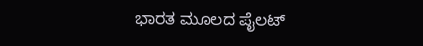ಭಾರತ ಮೂಲದ ಪೈಲಟ್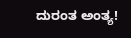ದುರಂತ ಅಂತ್ಯ!